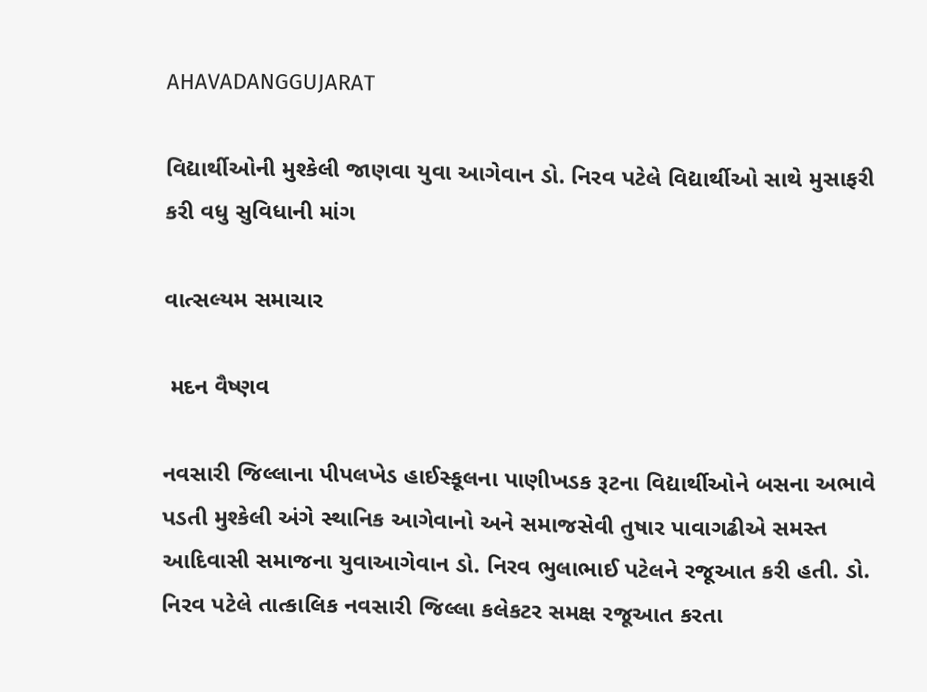AHAVADANGGUJARAT

વિદ્યાર્થીઓની મુશ્કેલી જાણવા યુવા આગેવાન ડો. નિરવ પટેલે વિદ્યાર્થીઓ સાથે મુસાફરી કરી વધુ સુવિધાની માંગ

વાત્સલ્યમ સમાચાર

 મદન વૈષ્ણવ

નવસારી જિલ્લાના પીપલખેડ હાઈસ્કૂલના પાણીખડક રૂટના વિદ્યાર્થીઓને બસના અભાવે પડતી મુશ્કેલી અંગે સ્થાનિક આગેવાનો અને સમાજસેવી તુષાર પાવાગઢીએ સમસ્ત આદિવાસી સમાજના યુવાઆગેવાન ડો. નિરવ ભુલાભાઈ પટેલને રજૂઆત કરી હતી. ડો. નિરવ પટેલે તાત્કાલિક નવસારી જિલ્લા કલેકટર સમક્ષ રજૂઆત કરતા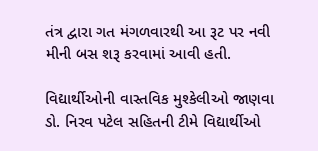તંત્ર દ્વારા ગત મંગળવારથી આ રૂટ પર નવી મીની બસ શરૂ કરવામાં આવી હતી.

વિદ્યાર્થીઓની વાસ્તવિક મુશ્કેલીઓ જાણવા ડો. નિરવ પટેલ સહિતની ટીમે વિદ્યાર્થીઓ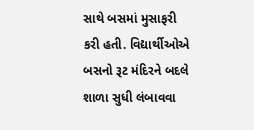સાથે બસમાં મુસાફરી કરી હતી. વિદ્યાર્થીઓએ બસનો રૂટ મંદિરને બદલે શાળા સુધી લંબાવવા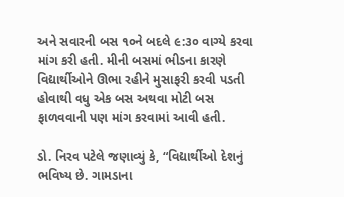અને સવારની બસ ૧૦ને બદલે ૯:૩૦ વાગ્યે કરવા માંગ કરી હતી. મીની બસમાં ભીડના કારણે વિદ્યાર્થીઓને ઊભા રહીને મુસાફરી કરવી પડતી હોવાથી વધુ એક બસ અથવા મોટી બસ ફાળવવાની પણ માંગ કરવામાં આવી હતી.

ડો. નિરવ પટેલે જણાવ્યું કે, “વિદ્યાર્થીઓ દેશનું ભવિષ્ય છે. ગામડાના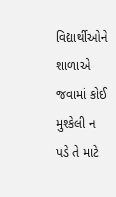વિદ્યાર્થીઓને શાળાએ જવામાં કોઈ મુશ્કેલી ન પડે તે માટે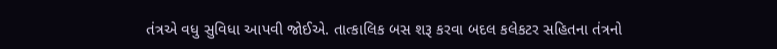તંત્રએ વધુ સુવિધા આપવી જોઈએ. તાત્કાલિક બસ શરૂ કરવા બદલ કલેકટર સહિતના તંત્રનો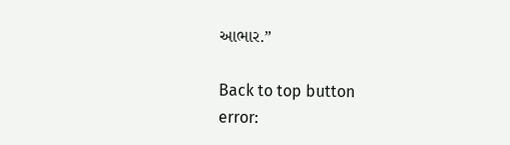આભાર.”

Back to top button
error: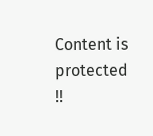Content is protected !!